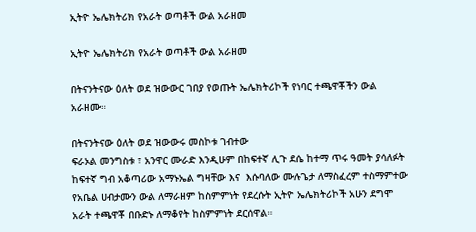ኢትዮ ኤሌክትሪክ የአራት ወጣቶች ውል አራዘመ

ኢትዮ ኤሌክትሪክ የአራት ወጣቶች ውል አራዘመ

በትናንትናው ዕለት ወደ ዝውውር ገበያ የወጡት ኤሌክትሪኮች የነባር ተጫዋቾችን ውል አራዘሙ።

በትናንትናው ዕለት ወደ ዝውውሩ መስኮቱ ገብተው
ፍራኦል መንግስቱ ፣ አንዋር ሙራድ እንዲሁም በከፍተኛ ሊጉ ደሴ ከተማ ጥሩ ዓመት ያሳለፉት ከፍተኛ ግብ አቆጣሪው አማኑኤል ግዛቸው እና  እሱባለው ሙሉጌታ ለማስፈረም ተስማምተው የአቤል ሀብታሙን ውል ለማራዘም ከስምምነት የደረሱት ኢትዮ ኤሌክትሪኮች አሁን ደግሞ አራት ተጫዋቾ በቡድኑ ለማቆየት ከስምምነት ደርሰዋል።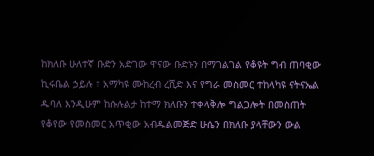ከክለቡ ሁለተኛ ቡድን አድገው ዋናው ቡድኑን በማገልገል የቆዩት ግብ ጠባቂው ኪሩቤል ኃይሉ ፣ አማካዩ ሙከረብ ረሺድ እና የግራ መስመር ተከላካዩ ናትናኤል ዱባለ እንዲሁም ከሱሉልታ ከተማ ክለቡን ተቀላቅሎ ግልጋሎት በመስጠት የቆየው የመስመር አጥቂው አብዱልመጅድ ሁሴን በክለቡ ያላቸውን ውል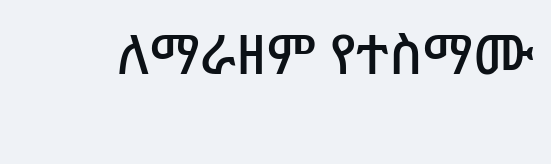ለማራዘም የተስማሙ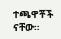ተጫዋቾች ናቸው።